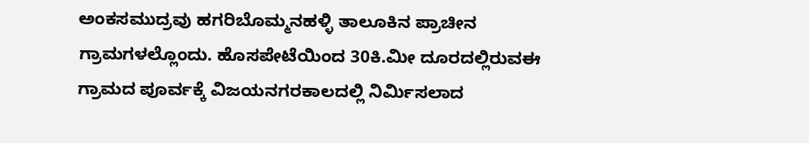ಅಂಕಸಮುದ್ರವು ಹಗರಿಬೊಮ್ಮನಹಳ್ಳಿ ತಾಲೂಕಿನ ಪ್ರಾಚೀನ ಗ್ರಾಮಗಳಲ್ಲೊಂದು. ಹೊಸಪೇಟೆಯಿಂದ 30ಕಿ.ಮೀ ದೂರದಲ್ಲಿರುವಈ ಗ್ರಾಮದ ಪೂರ್ವಕ್ಕೆ ವಿಜಯನಗರಕಾಲದಲ್ಲಿ ನಿರ್ಮಿಸಲಾದ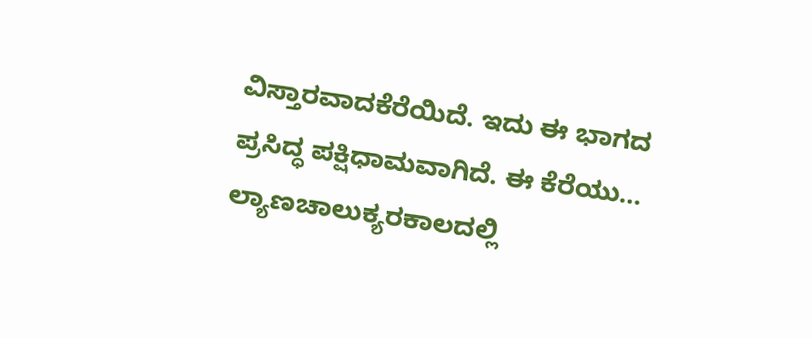ವಿಸ್ತಾರವಾದಕೆರೆಯಿದೆ. ಇದು ಈ ಭಾಗದ ಪ್ರಸಿದ್ಧ ಪಕ್ಷಿಧಾಮವಾಗಿದೆ. ಈ ಕೆರೆಯು…
ಲ್ಯಾಣಚಾಲುಕ್ಯರಕಾಲದಲ್ಲಿ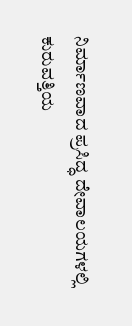ನಿರ್ಮಾಣವಾದ ಪ್ರಸಿದ್ಧ ದೇವಾಲಯಗಳಲ್ಲಿ ಕುರುವತ್ತಿಯ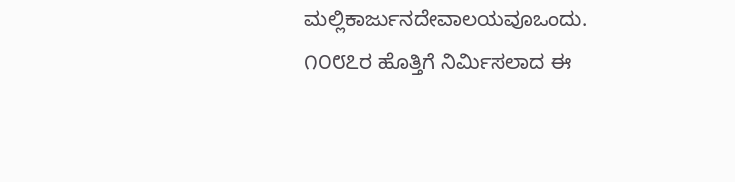ಮಲ್ಲಿಕಾರ್ಜುನದೇವಾಲಯವೂಒಂದು. ೧೦೮೭ರ ಹೊತ್ತಿಗೆ ನಿರ್ಮಿಸಲಾದ ಈ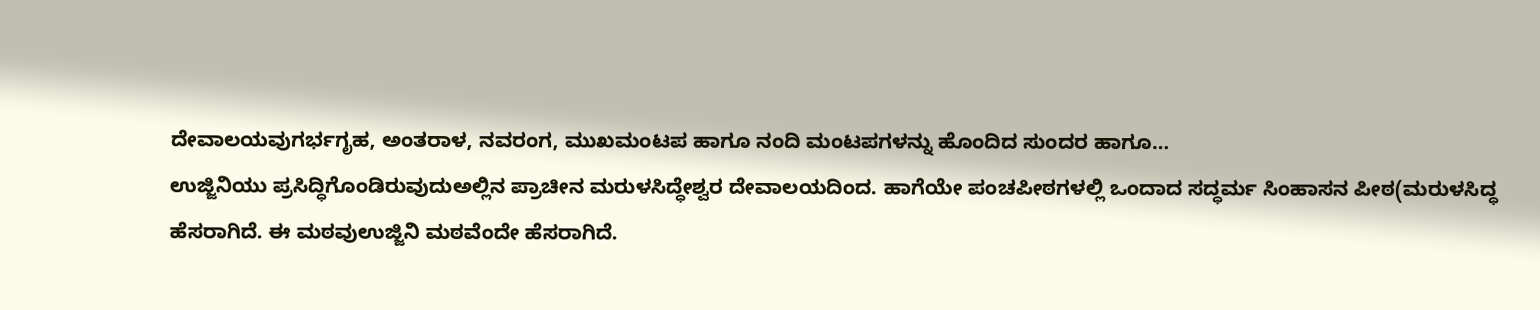ದೇವಾಲಯವುಗರ್ಭಗೃಹ, ಅಂತರಾಳ, ನವರಂಗ, ಮುಖಮಂಟಪ ಹಾಗೂ ನಂದಿ ಮಂಟಪಗಳನ್ನು ಹೊಂದಿದ ಸುಂದರ ಹಾಗೂ…
ಉಜ್ಜಿನಿಯು ಪ್ರಸಿದ್ಧಿಗೊಂಡಿರುವುದುಅಲ್ಲಿನ ಪ್ರಾಚೀನ ಮರುಳಸಿದ್ಧೇಶ್ವರ ದೇವಾಲಯದಿಂದ. ಹಾಗೆಯೇ ಪಂಚಪೀಠಗಳಲ್ಲಿ ಒಂದಾದ ಸದ್ಧರ್ಮ ಸಿಂಹಾಸನ ಪೀಠ(ಮರುಳಸಿದ್ಧ ಹೆಸರಾಗಿದೆ. ಈ ಮಠವುಉಜ್ಜಿನಿ ಮಠವೆಂದೇ ಹೆಸರಾಗಿದೆ.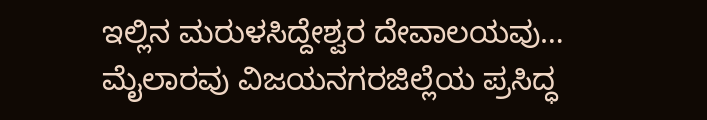ಇಲ್ಲಿನ ಮರುಳಸಿದ್ದೇಶ್ವರ ದೇವಾಲಯವು…
ಮೈಲಾರವು ವಿಜಯನಗರಜಿಲ್ಲೆಯ ಪ್ರಸಿದ್ಧ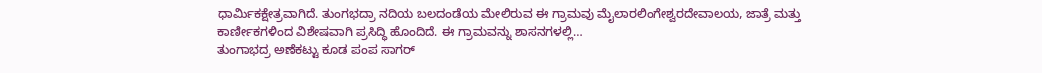ಧಾರ್ಮಿಕಕ್ಷೇತ್ರವಾಗಿದೆ. ತುಂಗಭದ್ರಾ ನದಿಯ ಬಲದಂಡೆಯ ಮೇಲಿರುವ ಈ ಗ್ರಾಮವು ಮೈಲಾರಲಿಂಗೇಶ್ವರದೇವಾಲಯ, ಜಾತ್ರೆ ಮತ್ತು ಕಾರ್ಣೀಕಗಳಿಂದ ವಿಶೇಷವಾಗಿ ಪ್ರಸಿದ್ಧಿ ಹೊಂದಿದೆ. ಈ ಗ್ರಾಮವನ್ನು ಶಾಸನಗಳಲ್ಲಿ…
ತುಂಗಾಭದ್ರ ಅಣೆಕಟ್ಟು ಕೂಡ ಪಂಪ ಸಾಗರ್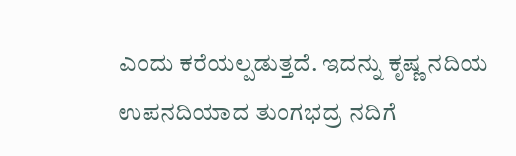ಎಂದು ಕರೆಯಲ್ಪಡುತ್ತದೆ. ಇದನ್ನು ಕೃಷ್ಣ ನದಿಯ ಉಪನದಿಯಾದ ತುಂಗಭದ್ರ ನದಿಗೆ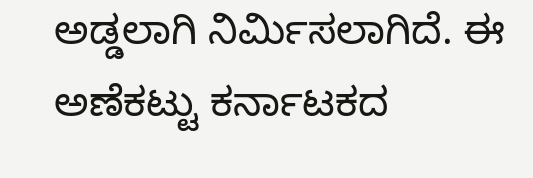ಅಡ್ಡಲಾಗಿ ನಿರ್ಮಿಸಲಾಗಿದೆ. ಈ ಅಣೆಕಟ್ಟು ಕರ್ನಾಟಕದ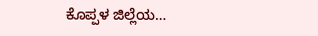ಕೊಪ್ಪಳ ಜಿಲ್ಲೆಯ…